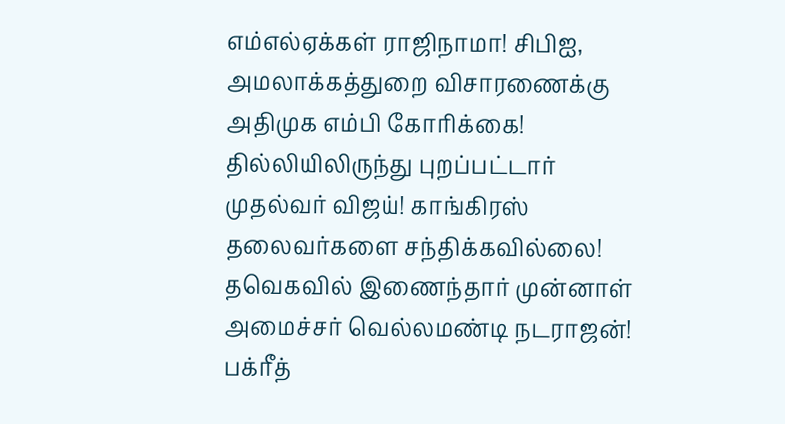எம்எல்ஏக்கள் ராஜிநாமா! சிபிஐ, அமலாக்கத்துறை விசாரணைக்கு அதிமுக எம்பி கோரிக்கை! தில்லியிலிருந்து புறப்பட்டார் முதல்வர் விஜய்! காங்கிரஸ் தலைவர்களை சந்திக்கவில்லை! தவெகவில் இணைந்தார் முன்னாள் அமைச்சர் வெல்லமண்டி நடராஜன்! பக்ரீத்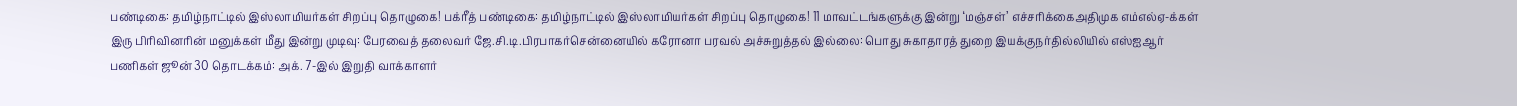பண்டிகை: தமிழ்நாட்டில் இஸ்லாமியர்கள் சிறப்பு தொழுகை! பக்ரீத் பண்டிகை: தமிழ்நாட்டில் இஸ்லாமியர்கள் சிறப்பு தொழுகை! 11 மாவட்டங்களுக்கு இன்று ‘மஞ்சள்’ எச்சரிக்கைஅதிமுக எம்எல்ஏ-க்கள் இரு பிரிவினரின் மனுக்கள் மீது இன்று முடிவு: பேரவைத் தலைவர் ஜே.சி.டி.பிரபாகர்சென்னையில் கரோனா பரவல் அச்சுறுத்தல் இல்லை: பொது சுகாதாரத் துறை இயக்குநர்தில்லியில் எஸ்ஐஆர் பணிகள் ஜூன் 30 தொடக்கம்: அக். 7-இல் இறுதி வாக்காளர்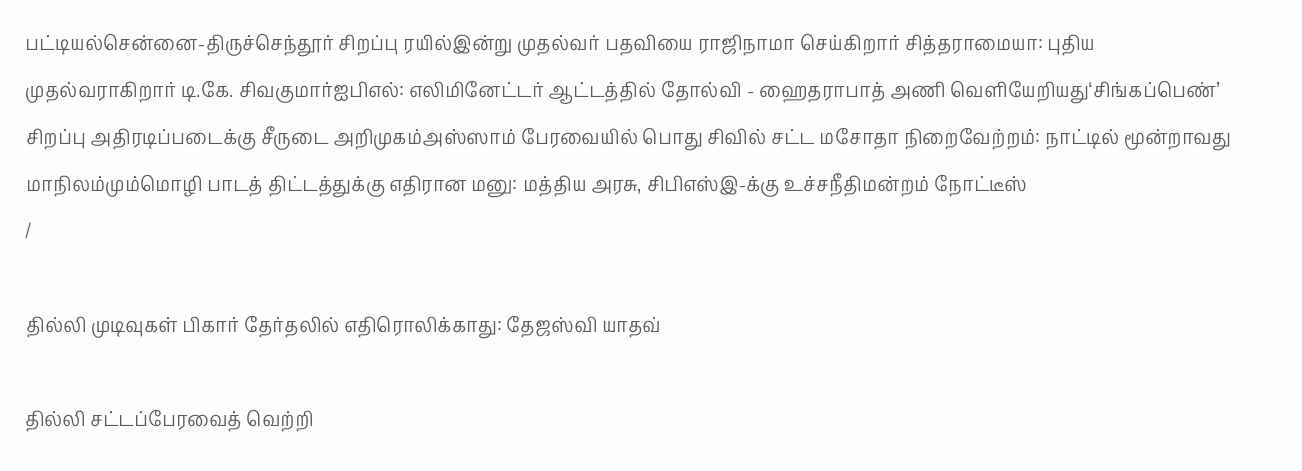பட்டியல்சென்னை-திருச்செந்தூர் சிறப்பு ரயில்இன்று முதல்வர் பதவியை ராஜிநாமா செய்கிறார் சித்தராமையா: புதிய முதல்வராகிறார் டி.கே. சிவகுமார்ஐபிஎல்: எலிமினேட்டர் ஆட்டத்தில் தோல்வி - ஹைதராபாத் அணி வெளியேறியது‘சிங்கப்பெண்’ சிறப்பு அதிரடிப்படைக்கு சீருடை அறிமுகம்அஸ்ஸாம் பேரவையில் பொது சிவில் சட்ட மசோதா நிறைவேற்றம்: நாட்டில் மூன்றாவது மாநிலம்மும்மொழி பாடத் திட்டத்துக்கு எதிரான மனு: மத்திய அரசு, சிபிஎஸ்இ-க்கு உச்சநீதிமன்றம் நோட்டீஸ்
/

தில்லி முடிவுகள் பிகார் தேர்தலில் எதிரொலிக்காது: தேஜஸ்வி யாதவ்

தில்லி சட்டப்பேரவைத் வெற்றி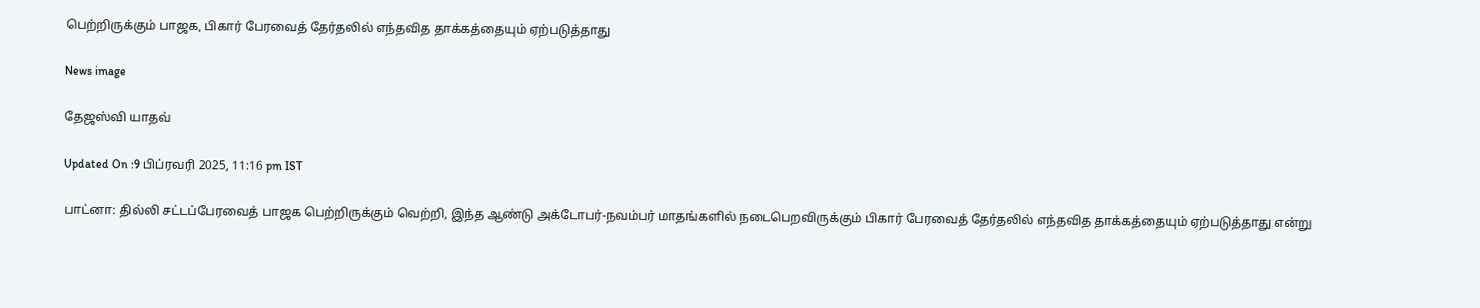பெற்றிருக்கும் பாஜக, பிகார் பேரவைத் தேர்தலில் எந்தவித தாக்கத்தையும் ஏற்படுத்தாது

News image

தேஜஸ்வி யாதவ்

Updated On :9 பிப்ரவரி 2025, 11:16 pm IST

பாட்னா: தில்லி சட்டப்பேரவைத் பாஜக பெற்றிருக்கும் வெற்றி, இந்த ஆண்டு அக்டோபர்-நவம்பர் மாதங்களில் நடைபெறவிருக்கும் பிகார் பேரவைத் தேர்தலில் எந்தவித தாக்கத்தையும் ஏற்படுத்தாது என்று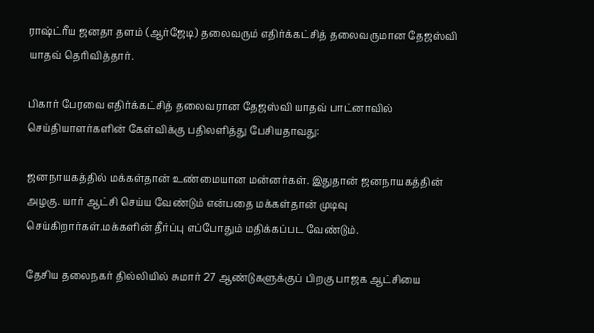ராஷ்ட்ரீய ஜனதா தளம் (ஆர்ஜேடி) தலைவரும் எதிர்க்கட்சித் தலைவருமான தேஜஸ்வி யாதவ் தெரிவித்தார்.

பிகார் பேரவை எதிர்க்கட்சித் தலைவரான தேஜஸ்வி யாதவ் பாட்னாவில் செய்தியாளர்களின் கேள்விக்கு பதிலளித்து பேசியதாவது:

ஜனநாயகத்தில் மக்கள்தான் உண்மையான மன்னர்கள். இதுதான் ஜனநாயகத்தின் அழகு. யார் ஆட்சி செய்ய வேண்டும் என்பதை மக்கள்தான் முடிவு செய்கிறார்கள்.மக்களின் தீர்ப்பு எப்போதும் மதிக்கப்பட வேண்டும்.

தேசிய தலைநகர் தில்லியில் சுமார் 27 ஆண்டுகளுக்குப் பிறகு பாஜக ஆட்சியை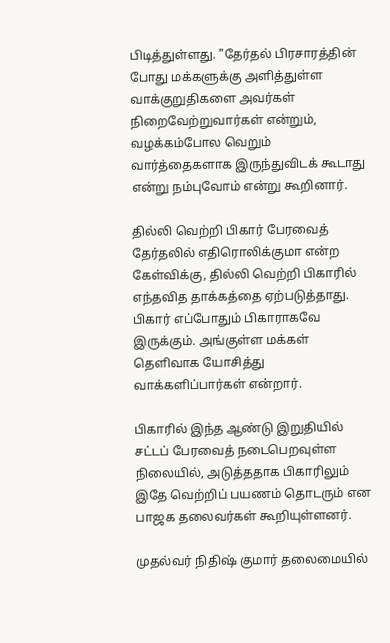பிடித்துள்ளது. "தேர்தல் பிரசாரத்தின் போது மக்களுக்கு அளித்துள்ள வாக்குறுதிகளை அவர்கள் நிறைவேற்றுவார்கள் என்றும், வழக்கம்போல வெறும் வார்த்தைகளாக இருந்துவிடக் கூடாது என்று நம்புவோம் என்று கூறினார்.

தில்லி வெற்றி பிகார் பேரவைத் தேர்தலில் எதிரொலிக்குமா என்ற கேள்விக்கு, தில்லி வெற்றி பிகாரில் எந்தவித தாக்கத்தை ஏற்படுத்தாது. பிகார் எப்போதும் பிகாராகவே இருக்கும். அங்குள்ள மக்கள் தெளிவாக யோசித்து வாக்களிப்பார்கள் என்றார்.

பிகாரில் இந்த ஆண்டு இறுதியில் சட்டப் பேரவைத் நடைபெறவுள்ள நிலையில், அடுத்ததாக பிகாரிலும் இதே வெற்றிப் பயணம் தொடரும் என பாஜக தலைவர்கள் கூறியுள்ளனர்.

முதல்வர் நிதிஷ் குமார் தலைமையில்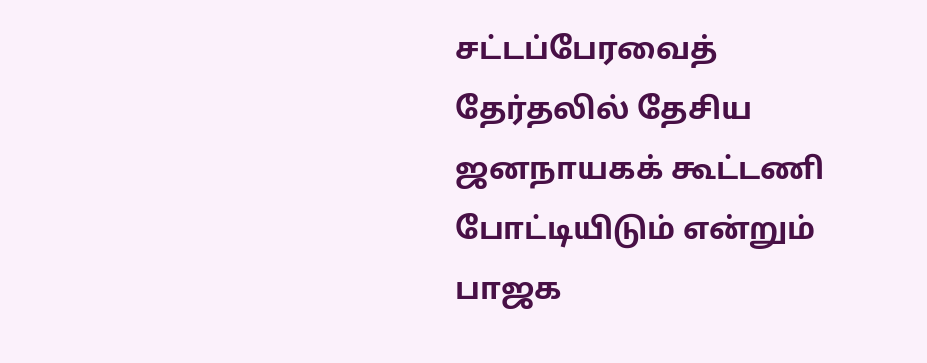சட்டப்பேரவைத் தேர்தலில் தேசிய ஜனநாயகக் கூட்டணி போட்டியிடும் என்றும் பாஜக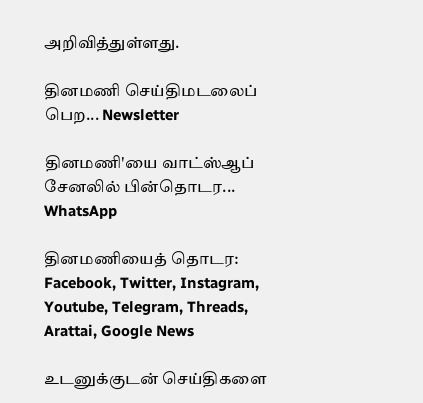அறிவித்துள்ளது.

தினமணி செய்திமடலைப் பெற... Newsletter

தினமணி'யை வாட்ஸ்ஆப் சேனலில் பின்தொடர... WhatsApp

தினமணியைத் தொடர: Facebook, Twitter, Instagram, Youtube, Telegram, Threads, Arattai, Google News

உடனுக்குடன் செய்திகளை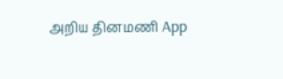அறிய தினமணி App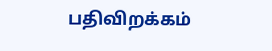பதிவிறக்கம்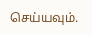செய்யவும்.